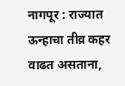नागपूर : राज्यात ऊन्हाचा तीव्र कहर वाढत असताना,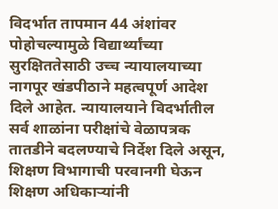विदर्भात तापमान 44 अंशांवर पोहोचल्यामुळे विद्यार्थ्यांच्या सुरक्षिततेसाठी उच्च न्यायालयाच्या नागपूर खंडपीठाने महत्वपूर्ण आदेश दिले आहेत. न्यायालयाने विदर्भातील सर्व शाळांना परीक्षांचे वेळापत्रक तातडीने बदलण्याचे निर्देश दिले असून, शिक्षण विभागाची परवानगी घेऊन शिक्षण अधिकाऱ्यांनी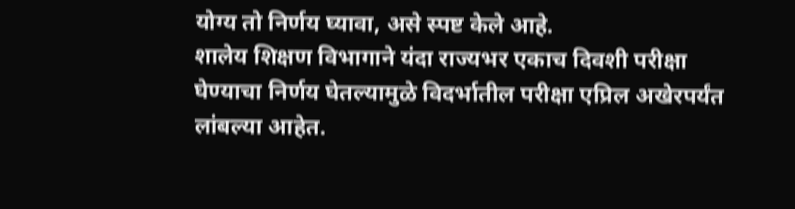योग्य तो निर्णय घ्यावा, असे स्पष्ट केले आहे.
शालेय शिक्षण विभागाने यंदा राज्यभर एकाच दिवशी परीक्षा घेण्याचा निर्णय घेतल्यामुळे विदर्भातील परीक्षा एप्रिल अखेरपर्यंत लांबल्या आहेत.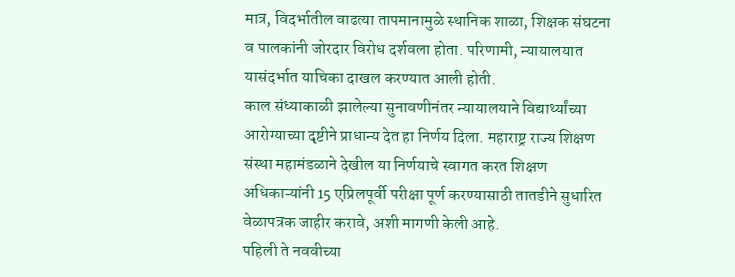मात्र, विदर्भातील वाढत्या तापमानामुळे स्थानिक शाळा, शिक्षक संघटना व पालकांनी जोरदार विरोध दर्शवला होता. परिणामी, न्यायालयात यासंदर्भात याचिका दाखल करण्यात आली होती.
काल संध्याकाळी झालेल्या सुनावणीनंतर न्यायालयाने विद्यार्थ्यांच्या आरोग्याच्या दृष्टीने प्राधान्य देत हा निर्णय दिला. महाराष्ट्र राज्य शिक्षण संस्था महामंडळाने देखील या निर्णयाचे स्वागत करत शिक्षण अधिकाऱ्यांनी 15 एप्रिलपूर्वी परीक्षा पूर्ण करण्यासाठी तातडीने सुधारित वेळापत्रक जाहीर करावे, अशी मागणी केली आहे.
पहिली ते नववीच्या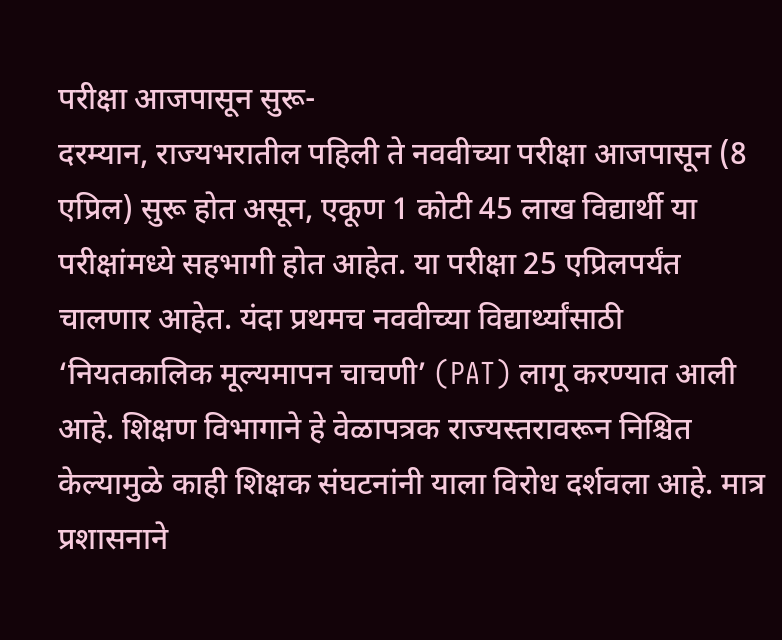परीक्षा आजपासून सुरू-
दरम्यान, राज्यभरातील पहिली ते नववीच्या परीक्षा आजपासून (8 एप्रिल) सुरू होत असून, एकूण 1 कोटी 45 लाख विद्यार्थी या परीक्षांमध्ये सहभागी होत आहेत. या परीक्षा 25 एप्रिलपर्यंत चालणार आहेत. यंदा प्रथमच नववीच्या विद्यार्थ्यांसाठी ‘नियतकालिक मूल्यमापन चाचणी’ (PAT) लागू करण्यात आली आहे. शिक्षण विभागाने हे वेळापत्रक राज्यस्तरावरून निश्चित केल्यामुळे काही शिक्षक संघटनांनी याला विरोध दर्शवला आहे. मात्र प्रशासनाने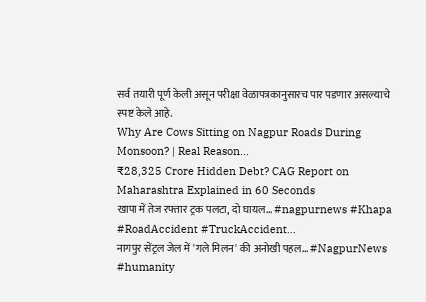सर्व तयारी पूर्ण केली असून परीक्षा वेळापत्रकानुसारच पार पडणार असल्याचे स्पष्ट केले आहे.
Why Are Cows Sitting on Nagpur Roads During Monsoon? | Real Reason...
₹28,325 Crore Hidden Debt? CAG Report on Maharashtra Explained in 60 Seconds
खापा में तेज रफ्तार ट्रक पलटा, दो घायल... #nagpurnews #Khapa #RoadAccident #TruckAccident...
नागपुर सेंट्रल जेल में 'गले मिलन' की अनोखी पहल... #NagpurNews #humanity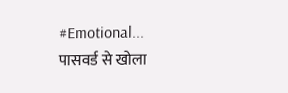#Emotional...
पासवर्ड से खोला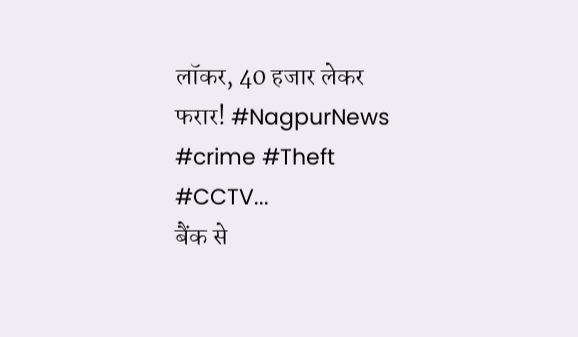लॉकर, 40 हजार लेकर फरार! #NagpurNews #crime #Theft #CCTV...
बैंक से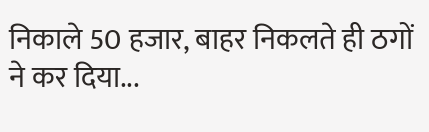निकाले 50 हजार, बाहर निकलते ही ठगों ने कर दिया...